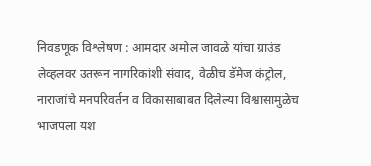निवडणूक विश्लेषण : आमदार अमोल जावळे यांचा ग्राउंड लेव्हलवर उतरून नागरिकांशी संवाद, वेळीच डॅमेज कंट्रोल, नाराजांचे मनपरिवर्तन व विकासाबाबत दिलेल्या विश्वासामुळेच भाजपला यश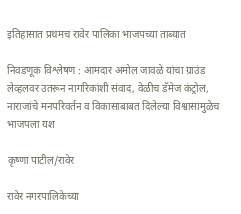इतिहासात प्रथमच रावेर पालिका भाजपच्या ताब्यात

निवडणूक विश्लेषण : आमदार अमोल जावळे यांचा ग्राउंड लेव्हलवर उतरून नागरिकांशी संवाद, वेळीच डॅमेज कंट्रोल, नाराजांचे मनपरिवर्तन व विकासाबाबत दिलेल्या विश्वासामुळेच भाजपला यश

कृष्णा पाटील/रावेर

रावेर नगरपालिकेच्या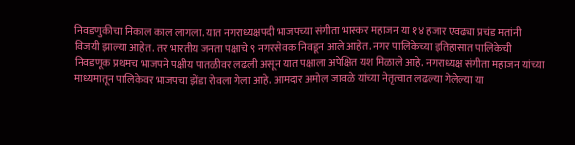निवडणुकीचा निकाल काल लागला. यात नगराध्यक्षपदी भाजपच्या संगीता भास्कर महाजन या १४ हजार एवढ्या प्रचंड मतांनी विजयी झाल्या आहेत. तर भारतीय जनता पक्षाचे ९ नगरसेवक निवडून आले आहेत. नगर पालिकेच्या इतिहासात पालिकेची निवडणूक प्रथमच भाजपने पक्षीय पातळीवर लढली असून यात पक्षाला अपेक्षित यश मिळाले आहे. नगराध्यक्ष संगीता महाजन यांच्या माध्यमातून पालिकेवर भाजपचा झेंडा रोवला गेला आहे. आमदार अमोल जावळे यांच्या नेतृत्वात लढल्या गेलेल्या या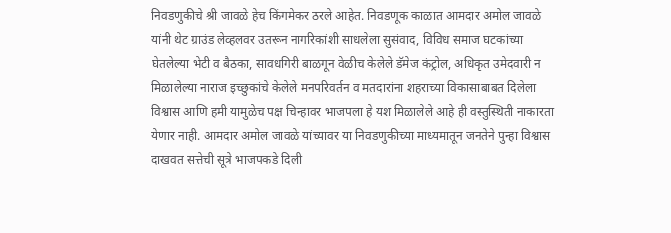निवडणुकीचे श्री जावळे हेच किंगमेकर ठरले आहेत. निवडणूक काळात आमदार अमोल जावळे यांनी थेट ग्राउंड लेव्हलवर उतरून नागरिकांशी साधलेला सुसंवाद, विविध समाज घटकांच्या घेतलेल्या भेटी व बैठका, सावधगिरी बाळगून वेळीच केलेले डॅमेज कंट्रोल, अधिकृत उमेदवारी न मिळालेल्या नाराज इच्छुकांचे केलेले मनपरिवर्तन व मतदारांना शहराच्या विकासाबाबत दिलेला विश्वास आणि हमी यामुळेच पक्ष चिन्हावर भाजपला हे यश मिळालेले आहे ही वस्तुस्थिती नाकारता येणार नाही. आमदार अमोल जावळे यांच्यावर या निवडणुकीच्या माध्यमातून जनतेने पुन्हा विश्वास दाखवत सत्तेची सूत्रे भाजपकडे दिली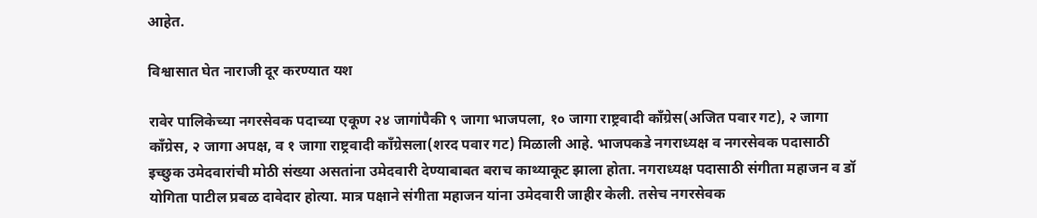आहेत.

विश्वासात घेत नाराजी दूर करण्यात यश

रावेर पालिकेच्या नगरसेवक पदाच्या एकूण २४ जागांपैकी ९ जागा भाजपला, १० जागा राष्ट्रवादी कॉंग्रेस(अजित पवार गट), २ जागा कॉंग्रेस, २ जागा अपक्ष, व १ जागा राष्ट्रवादी कॉंग्रेसला(शरद पवार गट) मिळाली आहे. भाजपकडे नगराध्यक्ष व नगरसेवक पदासाठी इच्छुक उमेदवारांची मोठी संख्या असतांना उमेदवारी देण्याबाबत बराच काथ्याकूट झाला होता. नगराध्यक्ष पदासाठी संगीता महाजन व डॉ योगिता पाटील प्रबळ दावेदार होत्या. मात्र पक्षाने संगीता महाजन यांना उमेदवारी जाहीर केली. तसेच नगरसेवक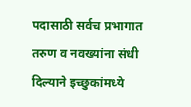पदासाठी सर्वच प्रभागात तरुण व नवख्यांना संधी दिल्याने इच्छुकांमध्ये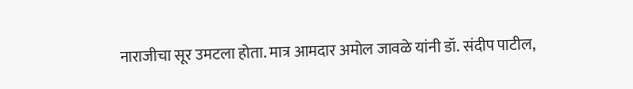नाराजीचा सूर उमटला होता. मात्र आमदार अमोल जावळे यांनी डॉ. संदीप पाटील,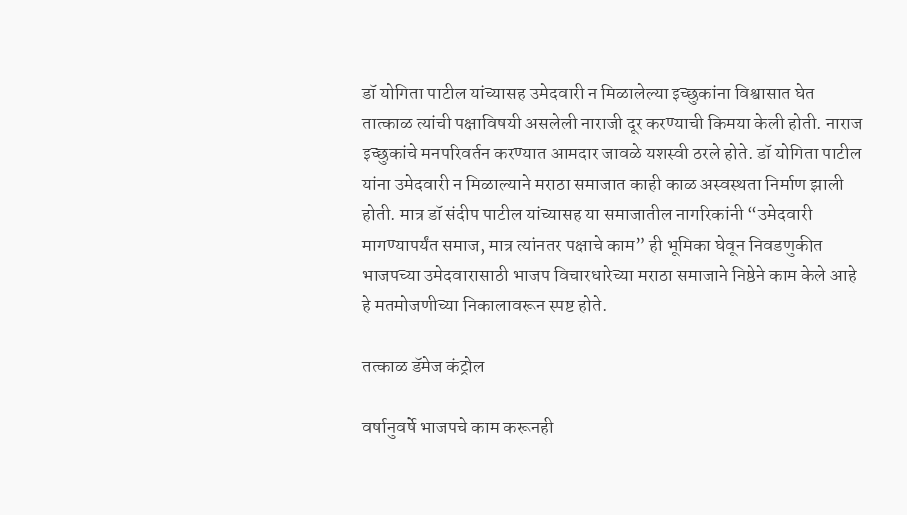डॉ योगिता पाटील यांच्यासह उमेदवारी न मिळालेल्या इच्छुकांना विश्वासात घेत तात्काळ त्यांची पक्षाविषयी असलेली नाराजी दूर करण्याची किमया केली होती. नाराज इच्छुकांचे मनपरिवर्तन करण्यात आमदार जावळे यशस्वी ठरले होते. डॉ योगिता पाटील यांना उमेदवारी न मिळाल्याने मराठा समाजात काही काळ अस्वस्थता निर्माण झाली होती. मात्र डॉ संदीप पाटील यांच्यासह या समाजातील नागरिकांनी “उमेदवारी मागण्यापर्यंत समाज, मात्र त्यांनतर पक्षाचे काम” ही भूमिका घेवून निवडणुकीत भाजपच्या उमेदवारासाठी भाजप विचारधारेच्या मराठा समाजाने निष्ठेने काम केले आहे हे मतमोजणीच्या निकालावरून स्पष्ट होते.

तत्काळ डॅमेज कंट्रोल

वर्षानुवर्षे भाजपचे काम करूनही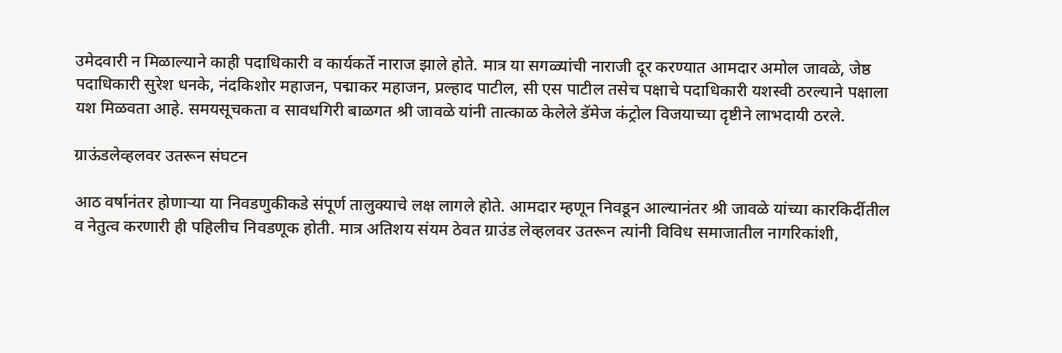उमेदवारी न मिळाल्याने काही पदाधिकारी व कार्यकर्ते नाराज झाले होते. मात्र या सगळ्यांची नाराजी दूर करण्यात आमदार अमोल जावळे, जेष्ठ पदाधिकारी सुरेश धनके, नंदकिशोर महाजन, पद्माकर महाजन, प्रल्हाद पाटील, सी एस पाटील तसेच पक्षाचे पदाधिकारी यशस्वी ठरल्याने पक्षाला यश मिळवता आहे. समयसूचकता व सावधगिरी बाळगत श्री जावळे यांनी तात्काळ केलेले डॅमेज कंट्रोल विजयाच्या दृष्टीने लाभदायी ठरले.

ग्राऊंडलेव्हलवर उतरून संघटन

आठ वर्षानंतर होणाऱ्या या निवडणुकीकडे संपूर्ण तालुक्याचे लक्ष लागले होते. आमदार म्हणून निवडून आल्यानंतर श्री जावळे यांच्या कारकिर्दीतील व नेतुत्व करणारी ही पहिलीच निवडणूक होती. मात्र अतिशय संयम ठेवत ग्राउंड लेव्हलवर उतरून त्यांनी विविध समाजातील नागरिकांशी,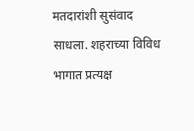मतदारांशी सुसंवाद साधला. शहराच्या विविध भागात प्रत्यक्ष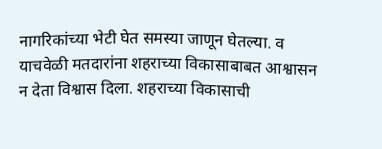नागरिकांच्या भेटी घेत समस्या जाणून घेतल्या. व याचवेळी मतदारांना शहराच्या विकासाबाबत आश्वासन न देता विश्वास दिला. शहराच्या विकासाची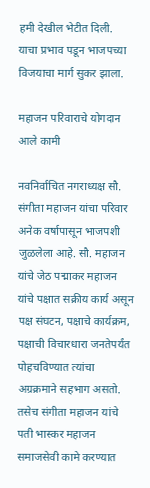हमी देखील भेटीत दिली. याचा प्रभाव पडून भाजपच्या विजयाचा मार्ग सुकर झाला.

महाजन परिवाराचे योगदान आले कामी

नवनिर्वाचित नगराध्यक्ष सौ. संगीता महाजन यांचा परिवार अनेक वर्षापासून भाजपशी जुळलेला आहे. सौ. महाजन यांचे जेठ पद्माकर महाजन यांचे पक्षात सक्रीय कार्य असून पक्ष संघटन, पक्षाचे कार्यक्रम, पक्षाची विचारधारा जनतेपर्यंत पोहचविण्यात त्यांचा अग्रक्रमाने सहभाग असतो. तसेच संगीता महाजन यांचे पती भास्कर महाजन समाजसेवी कामे करण्यात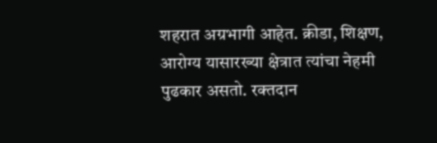शहरात अग्रभागी आहेत. क्रीडा, शिक्षण, आरोग्य यासारख्या क्षेत्रात त्यांचा नेहमी पुढकार असतो. रक्तदान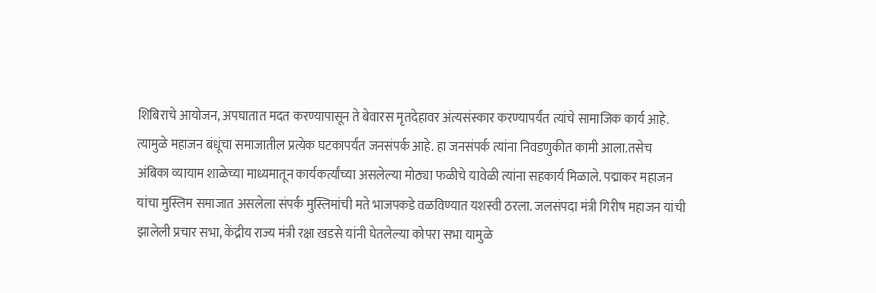शिबिराचे आयोजन, अपघातात मदत करण्यापासून ते बेवारस मृतदेहावर अंत्यसंस्कार करण्यापर्यंत त्यांचे सामाजिक कार्य आहे. त्यामुळे महाजन बंधूंचा समाजातील प्रत्येक घटकापर्यंत जनसंपर्क आहे. हा जनसंपर्क त्यांना निवडणुकीत कामी आला.तसेच अंबिका व्यायाम शाळेच्या माध्यमातून कार्यकर्त्यांच्या असलेल्या मोठ्या फळीचे यावेळी त्यांना सहकार्य मिळाले. पद्माकर महाजन यांचा मुस्लिम समाजात असलेला संपर्क मुस्लिमांची मते भाजपकडे वळविण्यात यशस्वी ठरला. जलसंपदा मंत्री गिरीष महाजन यांची झालेली प्रचार सभा, केंद्रीय राज्य मंत्री रक्षा खडसे यांनी घेतलेल्या कोपरा सभा यामुळे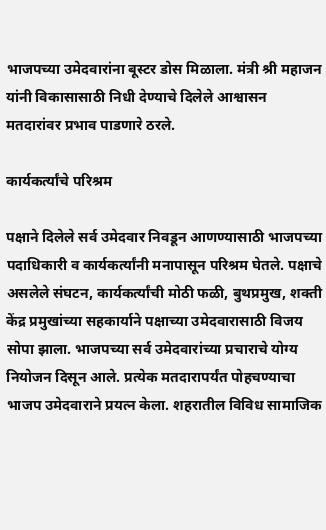भाजपच्या उमेदवारांना बूस्टर डोस मिळाला. मंत्री श्री महाजन यांनी विकासासाठी निधी देण्याचे दिलेले आश्वासन मतदारांवर प्रभाव पाडणारे ठरले.

कार्यकर्त्यांचे परिश्रम

पक्षाने दिलेले सर्व उमेदवार निवडून आणण्यासाठी भाजपच्या पदाधिकारी व कार्यकर्त्यांनी मनापासून परिश्रम घेतले. पक्षाचे असलेले संघटन, कार्यकर्त्यांची मोठी फळी, बुथप्रमुख, शक्ती केंद्र प्रमुखांच्या सहकार्याने पक्षाच्या उमेदवारासाठी विजय सोपा झाला. भाजपच्या सर्व उमेदवारांच्या प्रचाराचे योग्य नियोजन दिसून आले. प्रत्येक मतदारापर्यंत पोहचण्याचा भाजप उमेदवाराने प्रयत्न केला. शहरातील विविध सामाजिक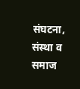संघटना, संस्था व समाज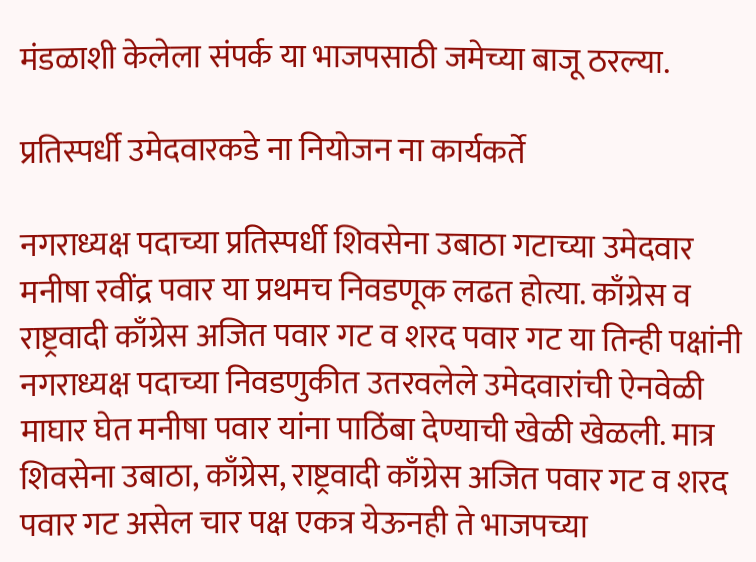मंडळाशी केलेला संपर्क या भाजपसाठी जमेच्या बाजू ठरल्या.

प्रतिस्पर्धी उमेदवारकडे ना नियोजन ना कार्यकर्ते

नगराध्यक्ष पदाच्या प्रतिस्पर्धी शिवसेना उबाठा गटाच्या उमेदवार मनीषा रवींद्र पवार या प्रथमच निवडणूक लढत होत्या. काँग्रेस व राष्ट्रवादी काँग्रेस अजित पवार गट व शरद पवार गट या तिन्ही पक्षांनी नगराध्यक्ष पदाच्या निवडणुकीत उतरवलेले उमेदवारांची ऐनवेळी माघार घेत मनीषा पवार यांना पाठिंबा देण्याची खेळी खेळली. मात्र शिवसेना उबाठा, काँग्रेस, राष्ट्रवादी काँग्रेस अजित पवार गट व शरद पवार गट असेल चार पक्ष एकत्र येऊनही ते भाजपच्या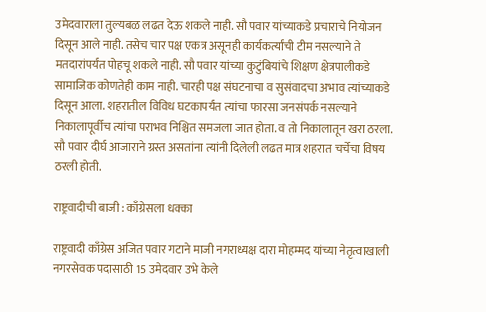उमेदवाराला तुल्यबळ लढत देऊ शकले नाही. सौ पवार यांच्याकडे प्रचाराचे नियोजन दिसून आले नाही. तसेच चार पक्ष एकत्र असूनही कार्यकर्त्यांची टीम नसल्याने ते मतदारांपर्यंत पोहचू शकले नाही. सौ पवार यांच्या कुटुंबियांचे शिक्षण क्षेत्रपालीकडे सामाजिक कोणतेही काम नाही. चारही पक्ष संघटनाचा व सुसंवादचा अभाव त्यांच्याकडे दिसून आला. शहरातील विविध घटकापर्यंत त्यांचा फारसा जनसंपर्क नसल्याने निकालापूर्वीच त्यांचा पराभव निश्चित समजला जात होता. व तो निकालातून खरा ठरला. सौ पवार दीर्घ आजाराने ग्रस्त असतांना त्यांनी दिलेली लढत मात्र शहरात चर्चेचा विषय ठरली होती.

राष्ट्रवादीची बाजी : काँग्रेसला धक्का

राष्ट्रवादी काँग्रेस अजित पवार गटाने माजी नगराध्यक्ष दारा मोहम्मद यांच्या नेतृत्वाखाली नगरसेवक पदासाठी 15 उमेदवार उभे केले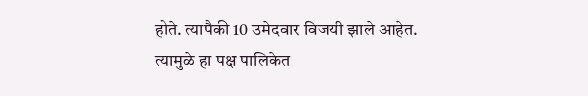होते. त्यापैकी 10 उमेदवार विजयी झाले आहेत. त्यामुळे हा पक्ष पालिकेत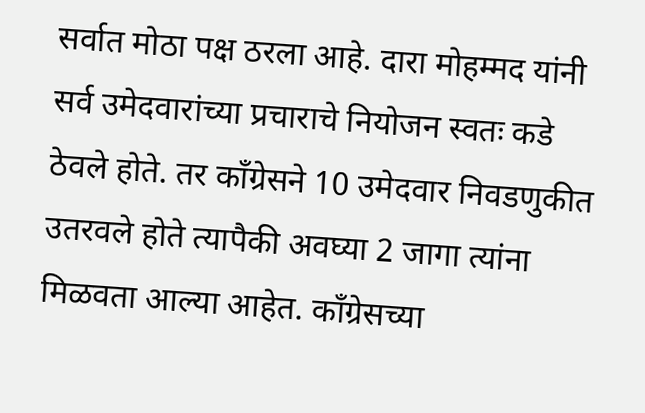सर्वात मोठा पक्ष ठरला आहे. दारा मोहम्मद यांनी सर्व उमेदवारांच्या प्रचाराचे नियोजन स्वतः कडे ठेवले होते. तर काँग्रेसने 10 उमेदवार निवडणुकीत उतरवले होते त्यापैकी अवघ्या 2 जागा त्यांना मिळवता आल्या आहेत. काँग्रेसच्या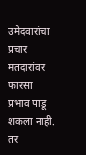उमेदवारांचा प्रचार मतदारांवर फारसा प्रभाव पाडू शकला नाही. तर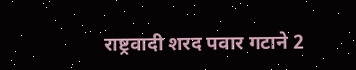राष्ट्रवादी शरद पवार गटाने 2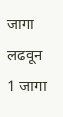जागा लढवून 1 जागा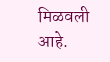मिळवली आहे.